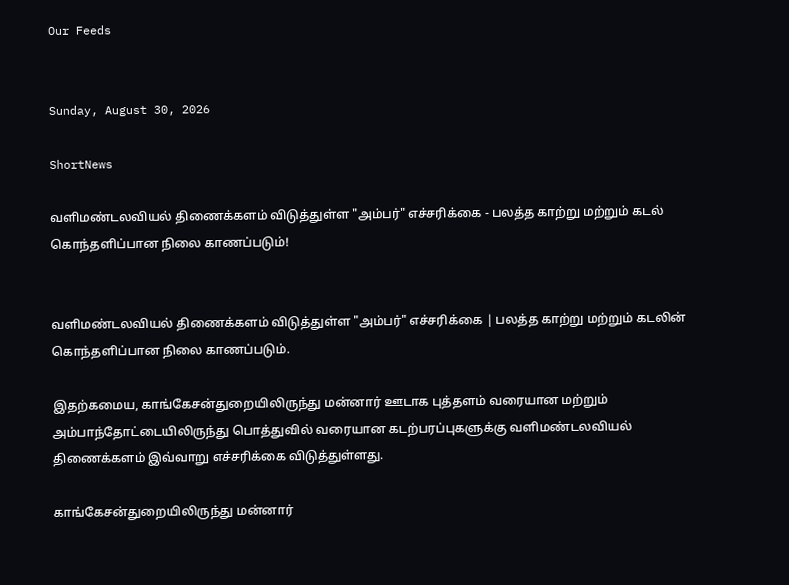Our Feeds


Sunday, August 30, 2026

ShortNews

வளிமண்டலவியல் திணைக்களம் விடுத்துள்ள "அம்பர்" எச்சரிக்கை - பலத்த காற்று மற்றும் கடல் கொந்தளிப்பான நிலை காணப்படும்!


வளிமண்டலவியல் திணைக்களம் விடுத்துள்ள "அம்பர்" எச்சரிக்கை | பலத்த காற்று மற்றும் கடலின் கொந்தளிப்பான நிலை காணப்படும்.

இதற்கமைய, காங்கேசன்துறையிலிருந்து மன்னார் ஊடாக புத்தளம் வரையான மற்றும் அம்பாந்தோட்டையிலிருந்து பொத்துவில் வரையான கடற்பரப்புகளுக்கு வளிமண்டலவியல் திணைக்களம் இவ்வாறு எச்சரிக்கை விடுத்துள்ளது.

காங்கேசன்துறையிலிருந்து மன்னார்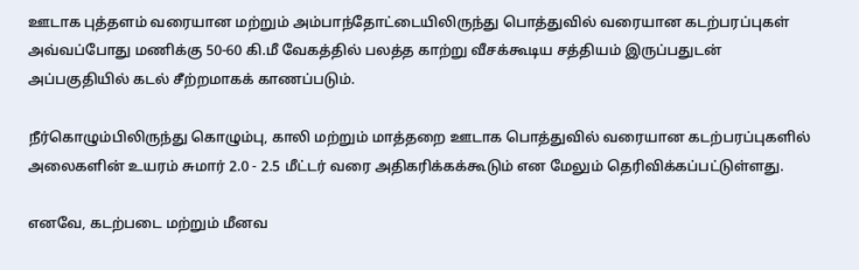ஊடாக புத்தளம் வரையான மற்றும் அம்பாந்தோட்டையிலிருந்து பொத்துவில் வரையான கடற்பரப்புகள் அவ்வப்போது மணிக்கு 50-60 கி.மீ வேகத்தில் பலத்த காற்று வீசக்கூடிய சத்தியம் இருப்பதுடன் அப்பகுதியில் கடல் சீற்றமாகக் காணப்படும்.

நீர்கொழும்பிலிருந்து கொழும்பு, காலி மற்றும் மாத்தறை ஊடாக பொத்துவில் வரையான கடற்பரப்புகளில் அலைகளின் உயரம் சுமார் 2.0 - 2.5 மீட்டர் வரை அதிகரிக்கக்கூடும் என மேலும் தெரிவிக்கப்பட்டுள்ளது.

எனவே, கடற்படை மற்றும் மீனவ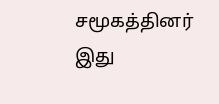சமூகத்தினர் இது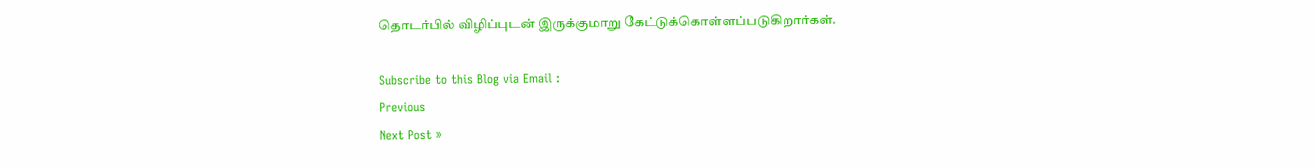தொடர்பில் விழிப்புடன் இருக்குமாறு கேட்டுக்கொள்ளப்படுகிறார்கள்.

Subscribe to this Blog via Email :
Previous
Next Post »